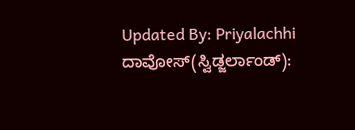Updated By: Priyalachhi
ದಾವೋಸ್(ಸ್ವಿಡ್ಜರ್ಲಾಂಡ್):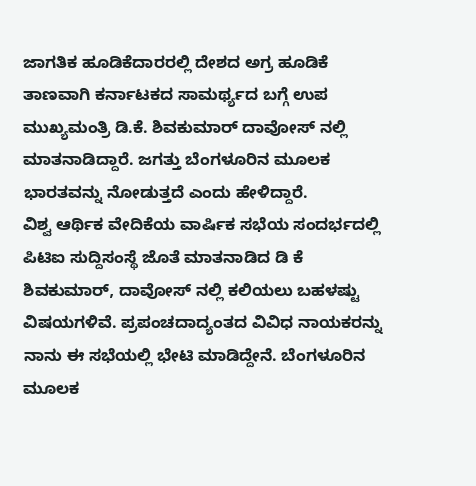ಜಾಗತಿಕ ಹೂಡಿಕೆದಾರರಲ್ಲಿ ದೇಶದ ಅಗ್ರ ಹೂಡಿಕೆ ತಾಣವಾಗಿ ಕರ್ನಾಟಕದ ಸಾಮರ್ಥ್ಯದ ಬಗ್ಗೆ ಉಪ ಮುಖ್ಯಮಂತ್ರಿ ಡಿ.ಕೆ. ಶಿವಕುಮಾರ್ ದಾವೋಸ್ ನಲ್ಲಿ ಮಾತನಾಡಿದ್ದಾರೆ. ಜಗತ್ತು ಬೆಂಗಳೂರಿನ ಮೂಲಕ ಭಾರತವನ್ನು ನೋಡುತ್ತದೆ ಎಂದು ಹೇಳಿದ್ದಾರೆ.
ವಿಶ್ವ ಆರ್ಥಿಕ ವೇದಿಕೆಯ ವಾರ್ಷಿಕ ಸಭೆಯ ಸಂದರ್ಭದಲ್ಲಿ ಪಿಟಿಐ ಸುದ್ದಿಸಂಸ್ಥೆ ಜೊತೆ ಮಾತನಾಡಿದ ಡಿ ಕೆ ಶಿವಕುಮಾರ್, ದಾವೋಸ್ ನಲ್ಲಿ ಕಲಿಯಲು ಬಹಳಷ್ಟು ವಿಷಯಗಳಿವೆ. ಪ್ರಪಂಚದಾದ್ಯಂತದ ವಿವಿಧ ನಾಯಕರನ್ನು ನಾನು ಈ ಸಭೆಯಲ್ಲಿ ಭೇಟಿ ಮಾಡಿದ್ದೇನೆ. ಬೆಂಗಳೂರಿನ ಮೂಲಕ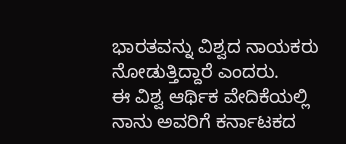ಭಾರತವನ್ನು ವಿಶ್ವದ ನಾಯಕರು ನೋಡುತ್ತಿದ್ದಾರೆ ಎಂದರು.
ಈ ವಿಶ್ವ ಆರ್ಥಿಕ ವೇದಿಕೆಯಲ್ಲಿ ನಾನು ಅವರಿಗೆ ಕರ್ನಾಟಕದ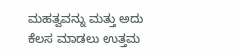ಮಹತ್ವವನ್ನು ಮತ್ತು ಅದು ಕೆಲಸ ಮಾಡಲು ಉತ್ತಮ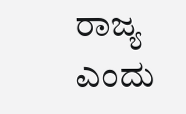ರಾಜ್ಯ ಎಂದು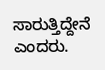ಸಾರುತ್ತಿದ್ದೇನೆ ಎಂದರು.